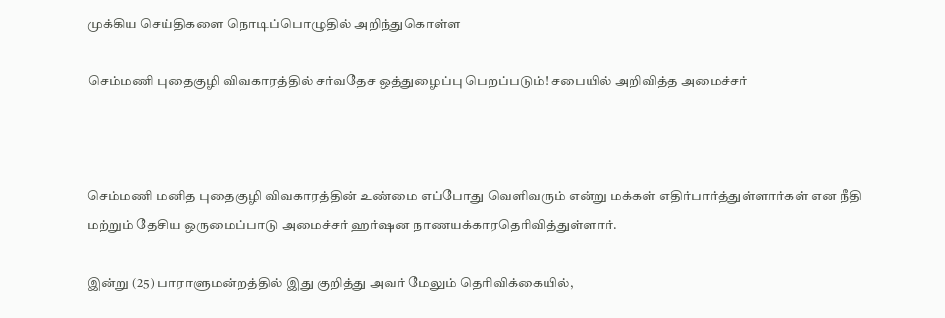முக்கிய செய்திகளை நொடிப்பொழுதில் அறிந்துகொள்ள

செம்மணி புதைகுழி விவகாரத்தில் சர்வதேச ஒத்துழைப்பு பெறப்படும்! சபையில் அறிவித்த அமைச்சர்



செம்மணி மனித புதைகுழி விவகாரத்தின் உண்மை எப்போது வெளிவரும் என்று மக்கள் எதிர்பார்த்துள்ளார்கள் என நீதி மற்றும் தேசிய ஒருமைப்பாடு அமைச்சர் ஹர்ஷன நாணயக்காரதெரிவித்துள்ளார்.

இன்று (25) பாராளுமன்றத்தில் இது குறித்து அவர் மேலும் தெரிவிக்கையில்,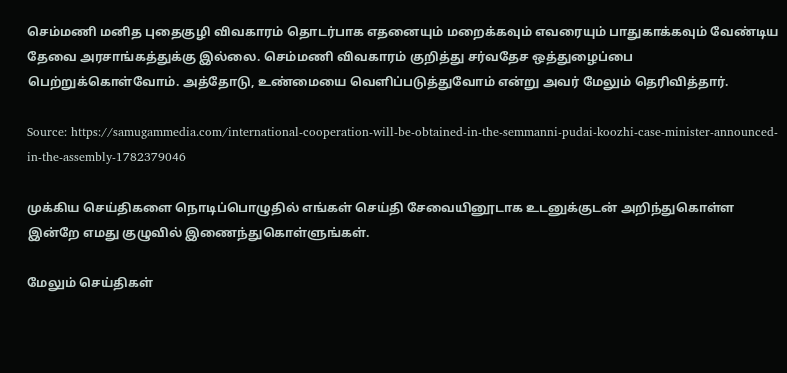செம்மணி மனித புதைகுழி விவகாரம் தொடர்பாக எதனையும் மறைக்கவும் எவரையும் பாதுகாக்கவும் வேண்டிய தேவை அரசாங்கத்துக்கு இல்லை. செம்மணி விவகாரம் குறித்து சர்வதேச ஒத்துழைப்பை பெற்றுக்கொள்வோம். அத்தோடு, உண்மையை வெளிப்படுத்துவோம் என்று அவர் மேலும் தெரிவித்தார்.

Source: https://samugammedia.com/international-cooperation-will-be-obtained-in-the-semmanni-pudai-koozhi-case-minister-announced-in-the-assembly-1782379046

முக்கிய செய்திகளை நொடிப்பொழுதில் எங்கள் செய்தி சேவையினூடாக உடனுக்குடன் அறிந்துகொள்ள இன்றே எமது குழுவில் இணைந்துகொள்ளுங்கள்.

மேலும் செய்திகள்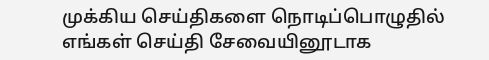முக்கிய செய்திகளை நொடிப்பொழுதில் எங்கள் செய்தி சேவையினூடாக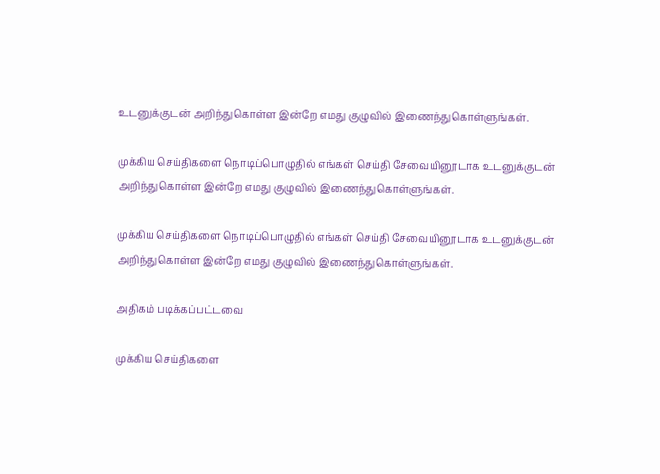உடனுக்குடன் அறிந்துகொள்ள இன்றே எமது குழுவில் இணைந்துகொள்ளுங்கள்.

முக்கிய செய்திகளை நொடிப்பொழுதில் எங்கள் செய்தி சேவையினூடாக உடனுக்குடன் அறிந்துகொள்ள இன்றே எமது குழுவில் இணைந்துகொள்ளுங்கள்.

முக்கிய செய்திகளை நொடிப்பொழுதில் எங்கள் செய்தி சேவையினூடாக உடனுக்குடன் அறிந்துகொள்ள இன்றே எமது குழுவில் இணைந்துகொள்ளுங்கள்.

அதிகம் படிக்கப்பட்டவை

முக்கிய செய்திகளை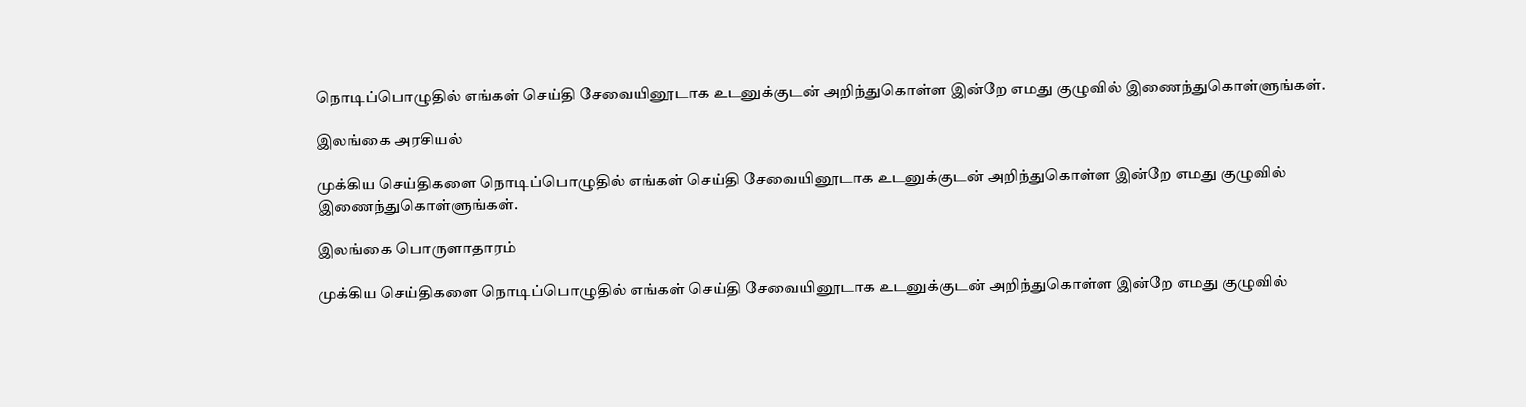நொடிப்பொழுதில் எங்கள் செய்தி சேவையினூடாக உடனுக்குடன் அறிந்துகொள்ள இன்றே எமது குழுவில் இணைந்துகொள்ளுங்கள்.

இலங்கை அரசியல்

முக்கிய செய்திகளை நொடிப்பொழுதில் எங்கள் செய்தி சேவையினூடாக உடனுக்குடன் அறிந்துகொள்ள இன்றே எமது குழுவில் இணைந்துகொள்ளுங்கள்.

இலங்கை பொருளாதாரம்

முக்கிய செய்திகளை நொடிப்பொழுதில் எங்கள் செய்தி சேவையினூடாக உடனுக்குடன் அறிந்துகொள்ள இன்றே எமது குழுவில்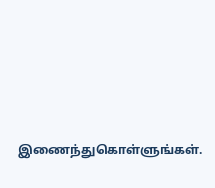இணைந்துகொள்ளுங்கள்.